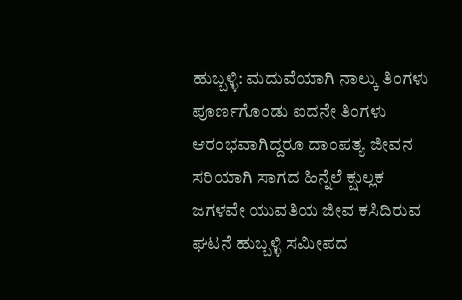ಹುಬ್ಬಳ್ಳಿ: ಮದುವೆಯಾಗಿ ನಾಲ್ಕು ತಿಂಗಳು ಪೂರ್ಣಗೊಂಡು ಐದನೇ ತಿಂಗಳು ಆರಂಭವಾಗಿದ್ದರೂ ದಾಂಪತ್ಯ ಜೀವನ ಸರಿಯಾಗಿ ಸಾಗದ ಹಿನ್ನೆಲೆ ಕ್ಷುಲ್ಲಕ ಜಗಳವೇ ಯುವತಿಯ ಜೀವ ಕಸಿದಿರುವ ಘಟನೆ ಹುಬ್ಬಳ್ಳಿ ಸಮೀಪದ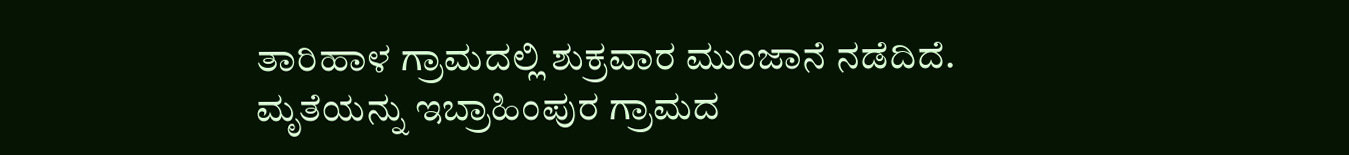ತಾರಿಹಾಳ ಗ್ರಾಮದಲ್ಲಿ ಶುಕ್ರವಾರ ಮುಂಜಾನೆ ನಡೆದಿದೆ.
ಮೃತೆಯನ್ನು ಇಬ್ರಾಹಿಂಪುರ ಗ್ರಾಮದ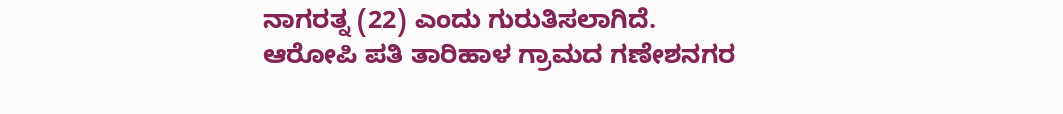ನಾಗರತ್ನ (22) ಎಂದು ಗುರುತಿಸಲಾಗಿದೆ. ಆರೋಪಿ ಪತಿ ತಾರಿಹಾಳ ಗ್ರಾಮದ ಗಣೇಶನಗರ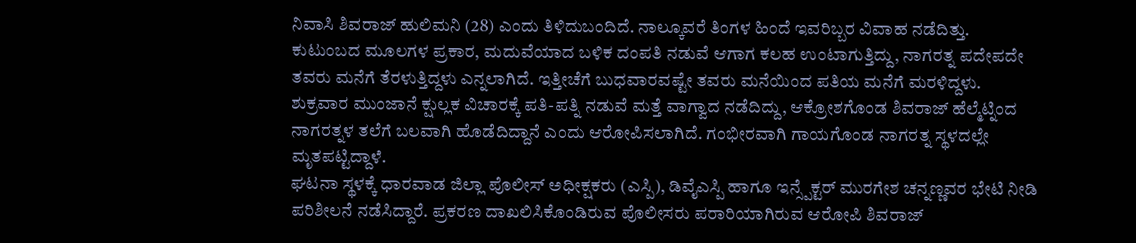ನಿವಾಸಿ ಶಿವರಾಜ್ ಹುಲಿಮನಿ (28) ಎಂದು ತಿಳಿದುಬಂದಿದೆ. ನಾಲ್ಕೂವರೆ ತಿಂಗಳ ಹಿಂದೆ ಇವರಿಬ್ಬರ ವಿವಾಹ ನಡೆದಿತ್ತು.
ಕುಟುಂಬದ ಮೂಲಗಳ ಪ್ರಕಾರ, ಮದುವೆಯಾದ ಬಳಿಕ ದಂಪತಿ ನಡುವೆ ಆಗಾಗ ಕಲಹ ಉಂಟಾಗುತ್ತಿದ್ದು, ನಾಗರತ್ನ ಪದೇಪದೇ ತವರು ಮನೆಗೆ ತೆರಳುತ್ತಿದ್ದಳು ಎನ್ನಲಾಗಿದೆ. ಇತ್ತೀಚೆಗೆ ಬುಧವಾರವಷ್ಟೇ ತವರು ಮನೆಯಿಂದ ಪತಿಯ ಮನೆಗೆ ಮರಳಿದ್ದಳು.
ಶುಕ್ರವಾರ ಮುಂಜಾನೆ ಕ್ಷುಲ್ಲಕ ವಿಚಾರಕ್ಕೆ ಪತಿ-ಪತ್ನಿ ನಡುವೆ ಮತ್ತೆ ವಾಗ್ವಾದ ನಡೆದಿದ್ದು, ಆಕ್ರೋಶಗೊಂಡ ಶಿವರಾಜ್ ಹೆಲ್ಮೆಟ್ನಿಂದ ನಾಗರತ್ನಳ ತಲೆಗೆ ಬಲವಾಗಿ ಹೊಡೆದಿದ್ದಾನೆ ಎಂದು ಆರೋಪಿಸಲಾಗಿದೆ. ಗಂಭೀರವಾಗಿ ಗಾಯಗೊಂಡ ನಾಗರತ್ನ ಸ್ಥಳದಲ್ಲೇ ಮೃತಪಟ್ಟಿದ್ದಾಳೆ.
ಘಟನಾ ಸ್ಥಳಕ್ಕೆ ಧಾರವಾಡ ಜಿಲ್ಲಾ ಪೊಲೀಸ್ ಅಧೀಕ್ಷಕರು (ಎಸ್ಪಿ), ಡಿವೈಎಸ್ಪಿ ಹಾಗೂ ಇನ್ಸ್ಪೆಕ್ಟರ್ ಮುರಗೇಶ ಚನ್ನಣ್ಣವರ ಭೇಟಿ ನೀಡಿ ಪರಿಶೀಲನೆ ನಡೆಸಿದ್ದಾರೆ. ಪ್ರಕರಣ ದಾಖಲಿಸಿಕೊಂಡಿರುವ ಪೊಲೀಸರು ಪರಾರಿಯಾಗಿರುವ ಆರೋಪಿ ಶಿವರಾಜ್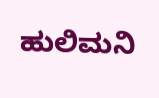ಹುಲಿಮನಿ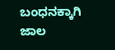ಬಂಧನಕ್ಕಾಗಿ ಜಾಲ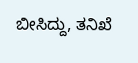ಬೀಸಿದ್ದು, ತನಿಖೆ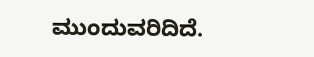ಮುಂದುವರಿದಿದೆ.